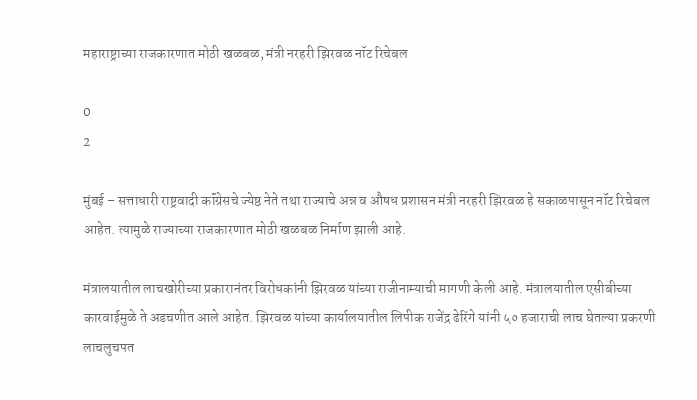महाराष्ट्राच्या राजकारणात मोठी खळबळ, मंत्री नरहरी झिरवळ नॉट रिचेबल

0
2

मुंबई – सत्ताधारी राष्ट्रवादी कॉंग्रेसचे ज्येष्ठ नेते तथा राज्याचे अन्न व औषध प्रशासन मंत्री नरहरी झिरवळ हे सकाळपासून नॉट रिचेबल आहेत. त्यामुळे राज्याच्या राजकारणात मोठी खळबळ निर्माण झाली आहे.

मंत्रालयातील लाचखोरीच्या प्रकारानंतर विरोधकांनी झिरवळ यांच्या राजीनाम्याची मागणी केली आहे. मंत्रालयातील एसीबीच्या कारवाईमुळे ते अडचणीत आले आहेत. झिरवळ यांच्या कार्यालयातील लिपीक राजेंद्र ढेरिंगे यांनी ५० हजाराची लाच घेतल्या प्रकरणी लाचलुचपत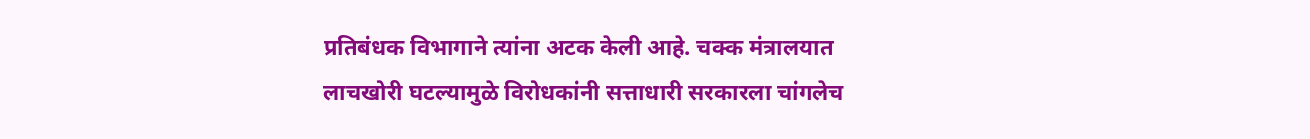प्रतिबंधक विभागाने त्यांना अटक केली आहे. चक्क मंत्रालयात लाचखोरी घटल्यामुळे विरोधकांनी सत्ताधारी सरकारला चांगलेच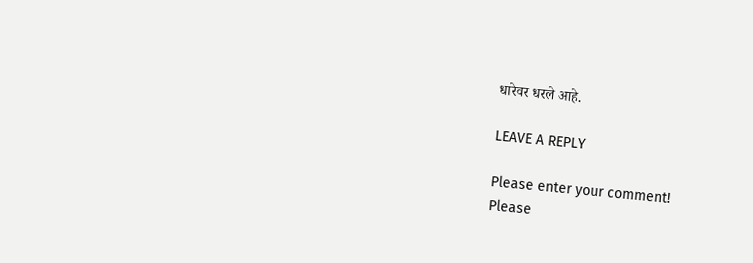धारेवर धरले आहे.

LEAVE A REPLY

Please enter your comment!
Please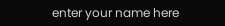enter your name here